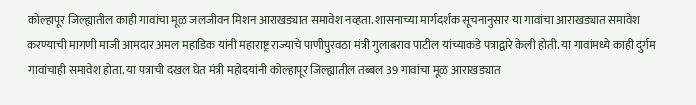कोल्हापूर जिल्ह्यातील काही गावांचा मूळ जलजीवन मिशन आराखड्यात समावेश नव्हता. शासनाच्या मार्गदर्शक सूचनानुसार या गावांचा आराखड्यात समावेश करण्याची मागणी माजी आमदार अमल महाडिक यांनी महाराष्ट्र राज्याचे पाणीपुरवठा मंत्री गुलाबराव पाटील यांच्याकडे पत्राद्वारे केली होती. या गावांमध्ये काही दुर्गम गावांचाही समावेश होता. या पत्राची दखल घेत मंत्री महोदयांनी कोल्हापूर जिल्ह्यातील तब्बल 39 गावांचा मूळ आराखड्यात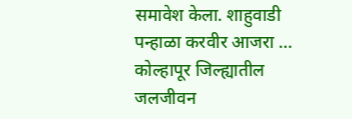समावेश केला. शाहुवाडी पन्हाळा करवीर आजरा …
कोल्हापूर जिल्ह्यातील जलजीवन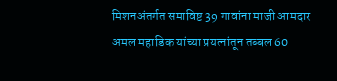मिशनअंतर्गत समाविष्ट 39 गावांना माजी आमदार अमल महाडिक यांच्या प्रयत्नांतून तब्बल 60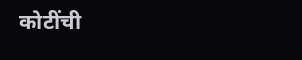कोटींची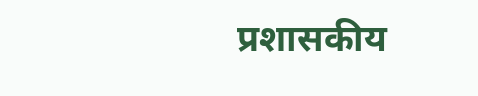प्रशासकीय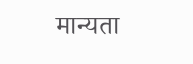मान्यता